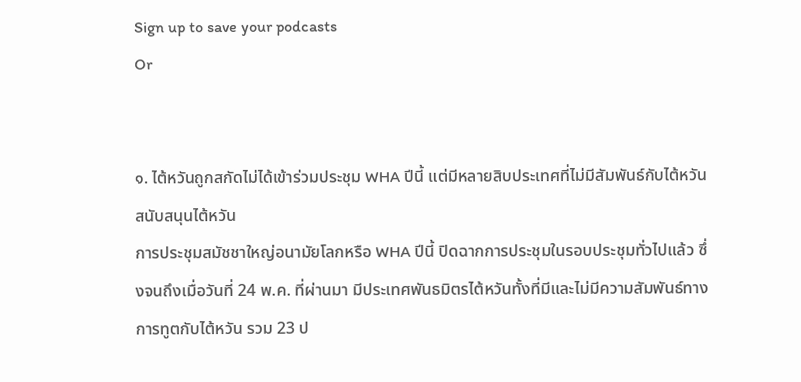Sign up to save your podcasts
Or


๑. ไต้หวันถูกสกัดไม่ได้เข้าร่วมประชุม WHA ปีนี้ แต่มีหลายสิบประเทศที่ไม่มีสัมพันธ์กับไต้หวันสนับสนุนไต้หวัน
การประชุมสมัชชาใหญ่อนามัยโลกหรือ WHA ปีนี้ ปิดฉากการประชุมในรอบประชุมทั่วไปแล้ว ซึ่งจนถึงเมื่อวันที่ 24 พ.ค. ที่ผ่านมา มีประเทศพันธมิตรไต้หวันทั้งที่มีและไม่มีความสัมพันธ์ทางการทูตกับไต้หวัน รวม 23 ป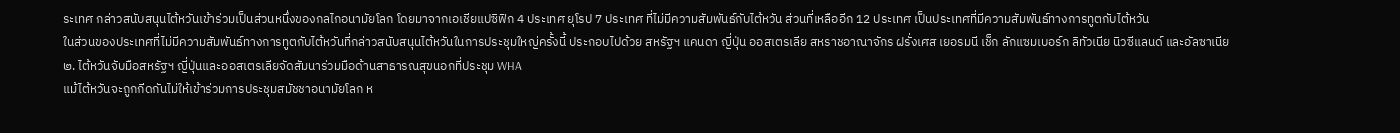ระเทศ กล่าวสนับสนุนไต้หวันเข้าร่วมเป็นส่วนหนึ่งของกลไกอนามัยโลก โดยมาจากเอเชียแปซิฟิก 4 ประเทศ ยุโรป 7 ประเทศ ที่ไม่มีความสัมพันธ์กับไต้หวัน ส่วนที่เหลืออีก 12 ประเทศ เป็นประเทศที่มีความสัมพันธ์ทางการทูตกับไต้หวัน
ในส่วนของประเทศที่ไม่มีความสัมพันธ์ทางการทูตกับไต้หวันที่กล่าวสนับสนุนไต้หวันในการประชุมใหญ่ครั้งนี้ ประกอบไปด้วย สหรัฐฯ แคนดา ญี่ปุ่น ออสเตรเลีย สหราชอาณาจักร ฝรั่งเศส เยอรมนี เช็ก ลักแซมเบอร์ก ลิทัวเนีย นิวซีแลนด์ และอัลซาเนีย
๒. ไต้หวันจับมือสหรัฐฯ ญี่ปุ่นและออสเตรเลียจัดสัมนาร่วมมือด้านสาธารณสุขนอกที่ประชุม WHA
แม้ไต้หวันจะถูกกีดกันไม่ให้เข้าร่วมการประชุมสมัชชาอนามัยโลก ห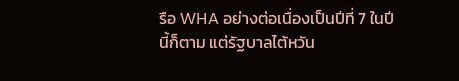รือ WHA อย่างต่อเนื่องเป็นปีที่ 7 ในปีนี้ก็ตาม แต่รัฐบาลไต้หวัน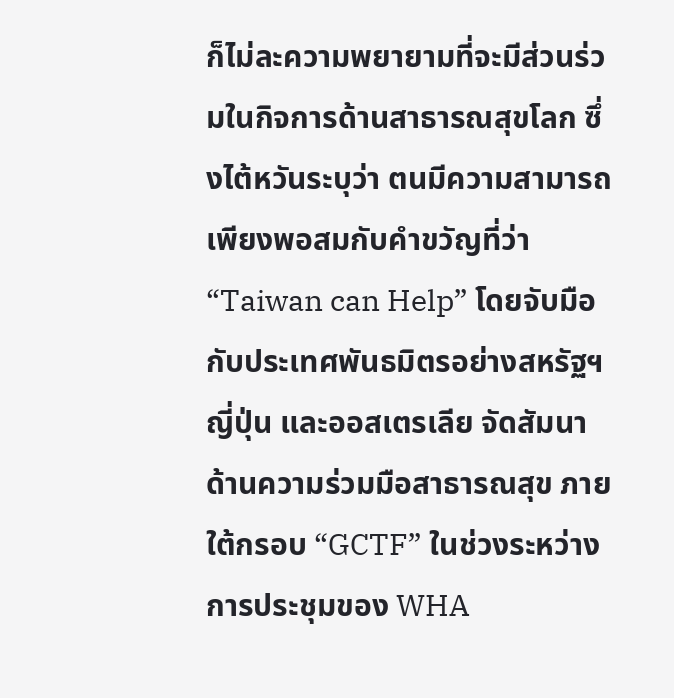ก็ไม่ละความพยายามที่จะมีส่วนร่วมในกิจการด้านสาธารณสุขโลก ซึ่งไต้หวันระบุว่า ตนมีความสามารถเพียงพอสมกับคำขวัญที่ว่า “Taiwan can Help” โดยจับมือกับประเทศพันธมิตรอย่างสหรัฐฯ ญี่ปุ่น และออสเตรเลีย จัดสัมนาด้านความร่วมมือสาธารณสุข ภายใต้กรอบ “GCTF” ในช่วงระหว่างการประชุมของ WHA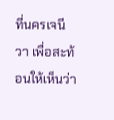ที่นครเจนีวา เพื่อสะท้อนให้เห็นว่า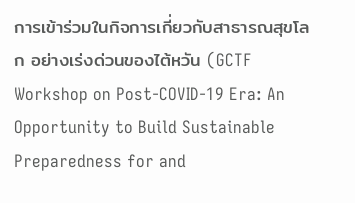การเข้าร่วมในกิจการเกี่ยวกับสาธารณสุขโลก อย่างเร่งด่วนของไต้หวัน (GCTF Workshop on Post-COVID-19 Era: An Opportunity to Build Sustainable Preparedness for and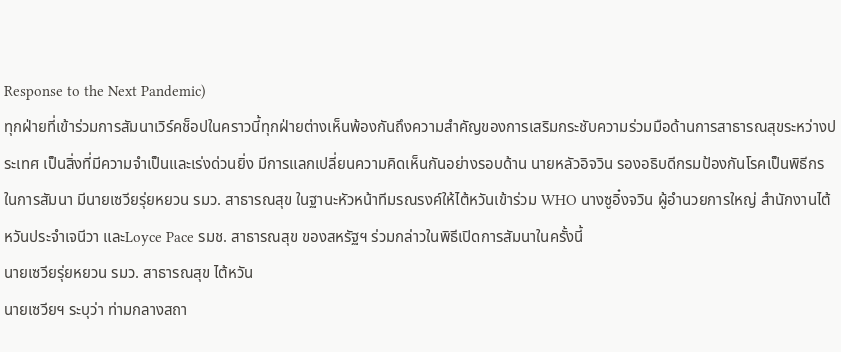Response to the Next Pandemic)
ทุกฝ่ายที่เข้าร่วมการสัมนาเวิร์คช็อปในคราวนี้ทุกฝ่ายต่างเห็นพ้องกันถึงความสำคัญของการเสริมกระชับความร่วมมือด้านการสาธารณสุขระหว่างประเทศ เป็นสิ่งที่มีความจำเป็นและเร่งด่วนยิ่ง มีการแลกเปลี่ยนความคิดเห็นกันอย่างรอบด้าน นายหลัวอิจวิน รองอธิบดีกรมป้องกันโรคเป็นพิธีกรในการสัมนา มีนายเซวียรุ่ยหยวน รมว. สาธารณสุข ในฐานะหัวหน้าทีมรณรงค์ให้ไต้หวันเข้าร่วม WHO นางซูอิ๋งจวิน ผู้อำนวยการใหญ่ สำนักงานไต้หวันประจำเจนีวา และLoyce Pace รมช. สาธารณสุข ของสหรัฐฯ ร่วมกล่าวในพิธีเปิดการสัมนาในครั้งนี้
นายเซวียรุ่ยหยวน รมว. สาธารณสุข ไต้หวัน
นายเซวียฯ ระบุว่า ท่ามกลางสถา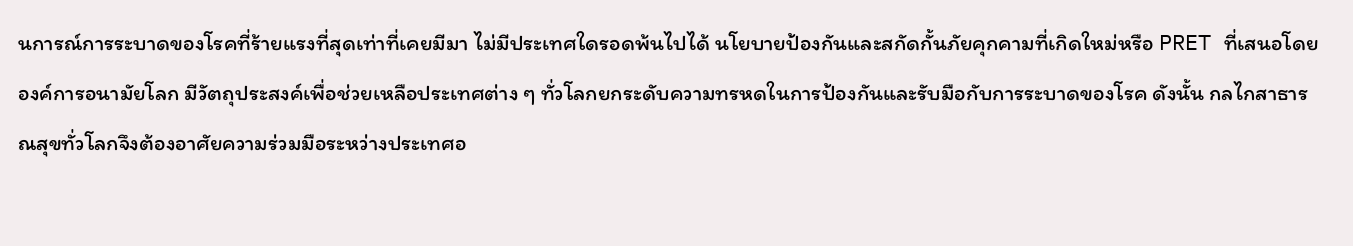นการณ์การระบาดของโรคที่ร้ายแรงที่สุดเท่าที่เคยมีมา ไม่มีประเทศใดรอดพ้นไปได้ นโยบายป้องกันและสกัดกั้นภัยคุกคามที่เกิดใหม่หรือ PRET ที่เสนอโดยองค์การอนามัยโลก มีวัตถุประสงค์เพื่อช่วยเหลือประเทศต่าง ๆ ทั่วโลกยกระดับความทรหดในการป้องกันและรับมือกับการระบาดของโรค ดังนั้น กลไกสาธารณสุขทั่วโลกจึงต้องอาศัยความร่วมมือระหว่างประเทศอ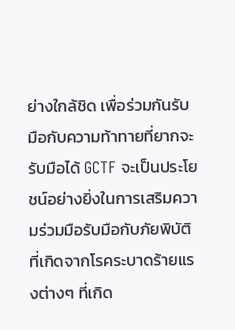ย่างใกล้ชิด เพื่อร่วมกันรับมือกับความท้าทายที่ยากจะรับมือได้ GCTF จะเป็นประโยชน์อย่างยิ่งในการเสริมความร่วมมือรับมือกับภัยพิบัติที่เกิดจากโรคระบาดร้ายแรงต่างๆ ที่เกิด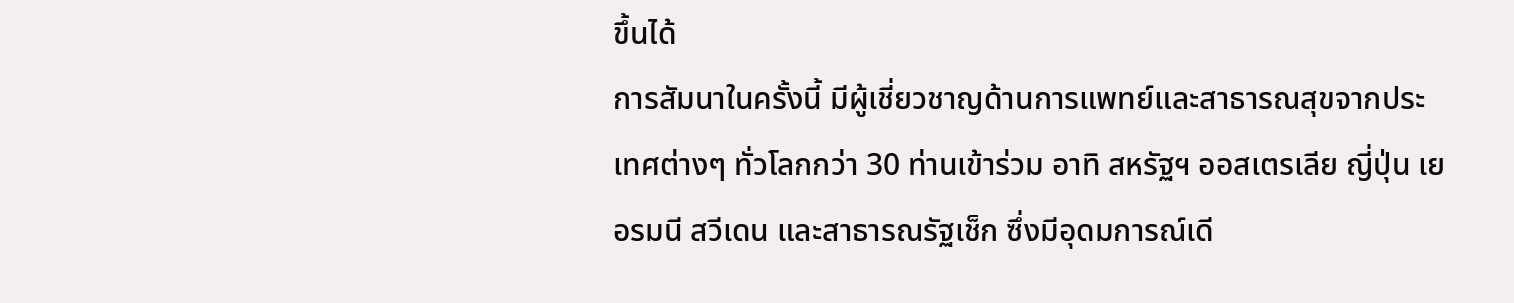ขึ้นได้
การสัมนาในครั้งนี้ มีผู้เชี่ยวชาญด้านการแพทย์และสาธารณสุขจากประเทศต่างๆ ทั่วโลกกว่า 30 ท่านเข้าร่วม อาทิ สหรัฐฯ ออสเตรเลีย ญี่ปุ่น เยอรมนี สวีเดน และสาธารณรัฐเช็ก ซึ่งมีอุดมการณ์เดี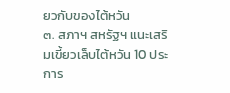ยวกับของไต้หวัน
๓. สภาฯ สหรัฐฯ แนะเสริมเขี้ยวเล็บไต้หวัน 10 ประการ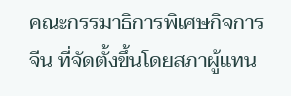คณะกรรมาธิการพิเศษกิจการจีน ที่จัดตั้งขึ้นโดยสภาผู้แทน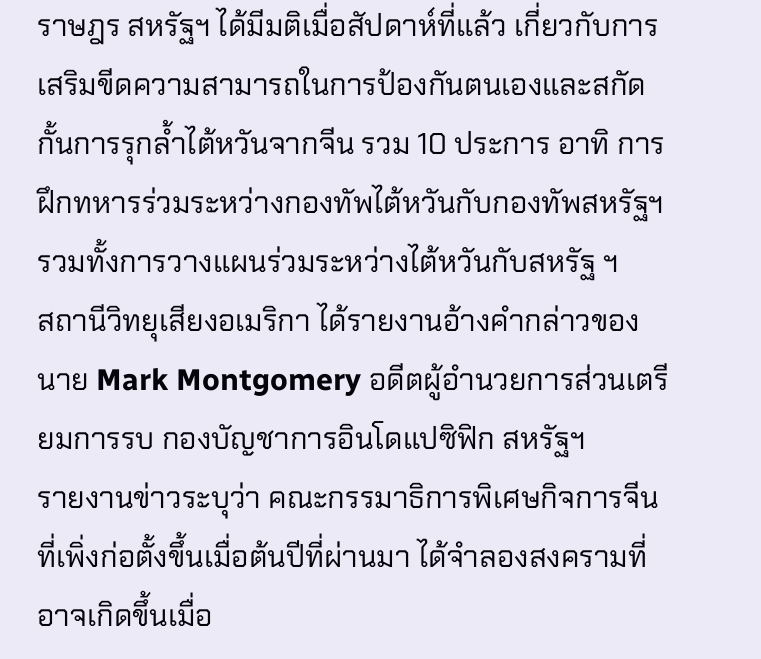ราษฎร สหรัฐฯ ได้มีมติเมื่อสัปดาห์ที่แล้ว เกี่ยวกับการเสริมขีดความสามารถในการป้องกันตนเองและสกัดกั้นการรุกล้ำไต้หวันจากจีน รวม 10 ประการ อาทิ การฝึกทหารร่วมระหว่างกองทัพไต้หวันกับกองทัพสหรัฐฯ รวมทั้งการวางแผนร่วมระหว่างไต้หวันกับสหรัฐ ฯ
สถานีวิทยุเสียงอเมริกา ได้รายงานอ้างคำกล่าวของนาย Mark Montgomery อดีตผู้อำนวยการส่วนเตรียมการรบ กองบัญชาการอินโดแปซิฟิก สหรัฐฯ
รายงานข่าวระบุว่า คณะกรรมาธิการพิเศษกิจการจีน ที่เพิ่งก่อตั้งขึ้นเมื่อต้นปีที่ผ่านมา ได้จำลองสงครามที่อาจเกิดขึ้นเมื่อ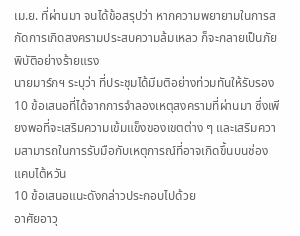เม.ย. ที่ผ่านมา จนได้ข้อสรุปว่า หากความพยายามในการสกัดการเกิดสงครามประสบความล้มเหลว ก็จะกลายเป็นภัยพิบัติอย่างร้ายแรง
นายมาร์กฯ ระบุว่า ที่ประชุมได้มีมติอย่างท่วมทันให้รับรอง 10 ข้อเสนอที่ได้จากการจำลองเหตุสงครามที่ผ่านมา ซึ่งเพียงพอที่จะเสริมความเข้มแข็งของเขตต่าง ๆ และเสริมความสามารถในการรับมือกับเหตุการณ์ที่อาจเกิดขึ้นบนช่องแคบไต้หวัน
10 ข้อเสนอแนะดังกล่าวประกอบไปด้วย
อาศัยอาวุ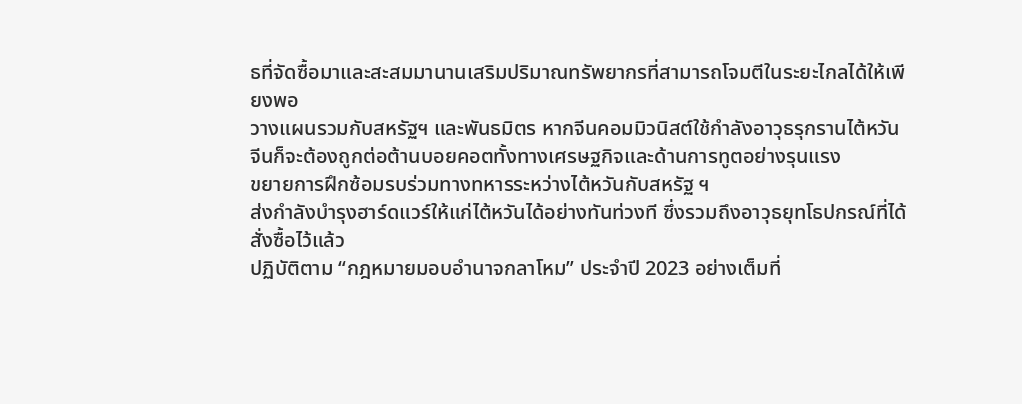ธที่จัดซื้อมาและสะสมมานานเสริมปริมาณทรัพยากรที่สามารถโจมตีในระยะไกลได้ให้เพียงพอ
วางแผนรวมกับสหรัฐฯ และพันธมิตร หากจีนคอมมิวนิสต์ใช้กำลังอาวุธรุกรานไต้หวัน จีนก็จะต้องถูกต่อต้านบอยคอตทั้งทางเศรษฐกิจและด้านการทูตอย่างรุนแรง
ขยายการฝึกซ้อมรบร่วมทางทหารระหว่างไต้หวันกับสหรัฐ ฯ
ส่งกำลังบำรุงฮาร์ดแวร์ให้แก่ไต้หวันได้อย่างทันท่วงที ซึ่งรวมถึงอาวุธยุทโธปกรณ์ที่ได้สั่งซื้อไว้แล้ว
ปฏิบัติตาม “กฎหมายมอบอำนาจกลาโหม” ประจำปี 2023 อย่างเต็มที่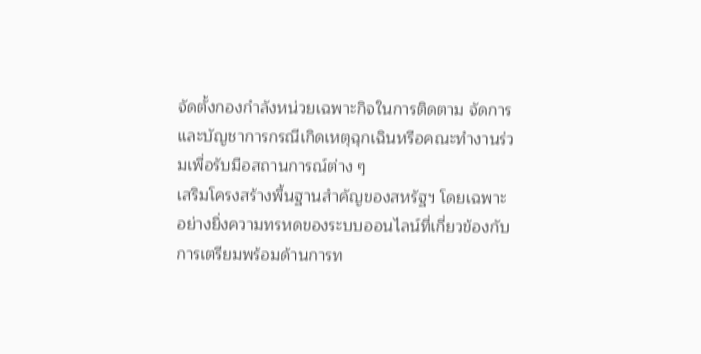จัดตั้งกองกำลังหน่วยเฉพาะกิจในการติดตาม จัดการและบัญชาการกรณีเกิดเหตุฉุกเฉินหรือคณะทำงานร่วมเพื่อรับมือสถานการณ์ต่าง ๆ
เสริมโครงสร้างพื้นฐานสำคัญของสหรัฐฯ โดยเฉพาะอย่างยิ่งความทรหดของระบบออนไลน์ที่เกี่ยวข้องกับการเตรียมพร้อมด้านการท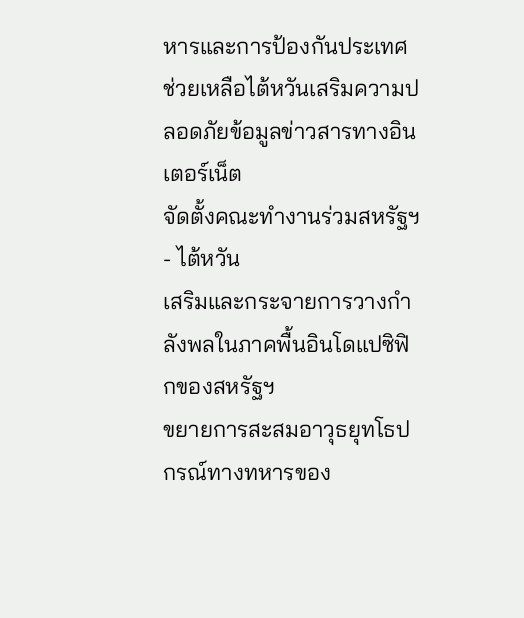หารและการป้องกันประเทศ
ช่วยเหลือไต้หวันเสริมความปลอดภัยข้อมูลข่าวสารทางอินเตอร์เน็ต
จัดตั้งคณะทำงานร่วมสหรัฐฯ - ไต้หวัน
เสริมและกระจายการวางกำลังพลในภาคพื้นอินโดแปซิฟิกของสหรัฐฯ
ขยายการสะสมอาวุธยุทโธปกรณ์ทางทหารของ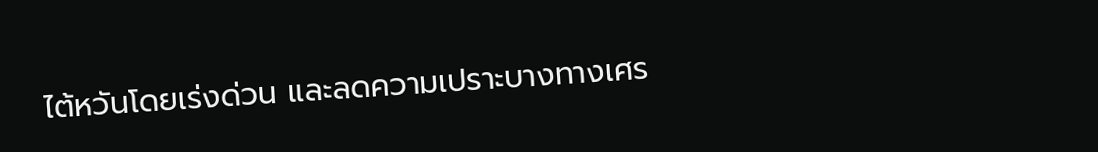ไต้หวันโดยเร่งด่วน และลดความเปราะบางทางเศร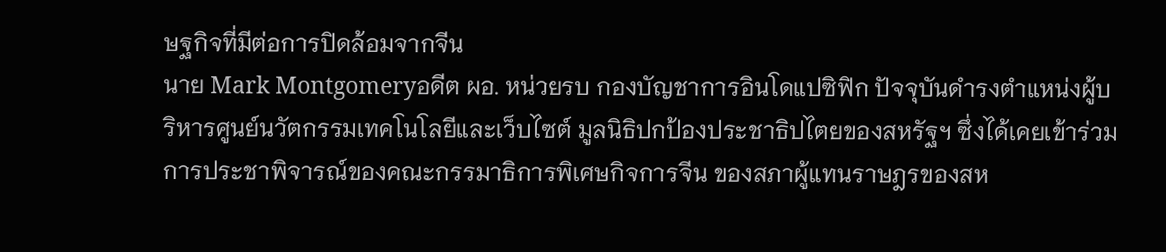ษฐกิจที่มีต่อการปิดล้อมจากจีน
นาย Mark Montgomeryอดีต ผอ. หน่วยรบ กองบัญชาการอินโดแปซิฟิก ปัจจุบันดำรงตำแหน่งผู้บริหารศูนย์นวัตกรรมเทคโนโลยีและเว็บไซต์ มูลนิธิปกป้องประชาธิปไตยของสหรัฐฯ ซึ่งได้เคยเข้าร่วมการประชาพิจารณ์ของคณะกรรมาธิการพิเศษกิจการจีน ของสภาผู้แทนราษฎรของสห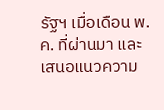รัฐฯ เมื่อเดือน พ.ค. ที่ผ่านมา และเสนอแนวความ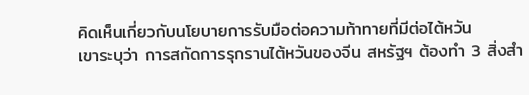คิดเห็นเกี่ยวกับนโยบายการรับมือต่อความท้าทายที่มีต่อไต้หวัน
เขาระบุว่า การสกัดการรุกรานไต้หวันของจีน สหรัฐฯ ต้องทำ 3 สิ่งสำ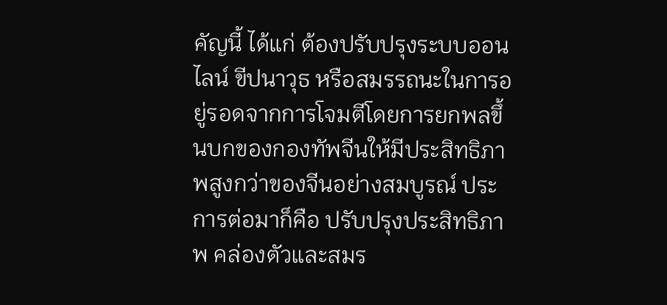คัญนี้ ได้แก่ ต้องปรับปรุงระบบออนไลน์ ขีปนาวุธ หรือสมรรถนะในการอยู่รอดจากการโจมตีโดยการยกพลขึ้นบกของกองทัพจีนให้มีประสิทธิภาพสูงกว่าของจีนอย่างสมบูรณ์ ประการต่อมาก็คือ ปรับปรุงประสิทธิภาพ คล่องตัวและสมร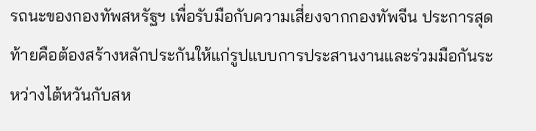รถนะของกองทัพสหรัฐฯ เพื่อรับมือกับความเสี่ยงจากกองทัพจีน ประการสุดท้ายคือต้องสร้างหลักประกันให้แก่รูปแบบการประสานงานและร่วมมือกันระหว่างไต้หวันกับสห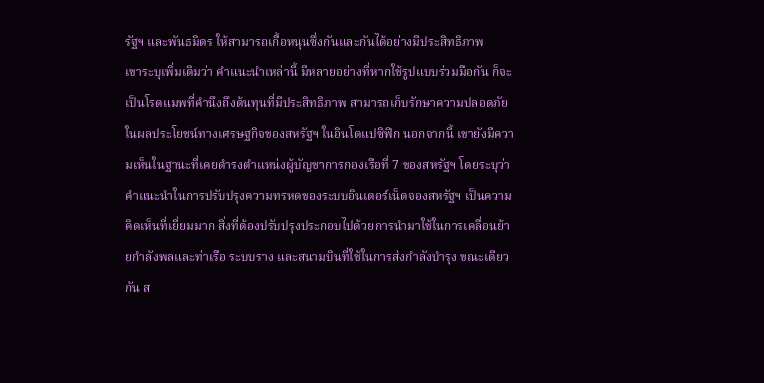รัฐฯ และพันธมิตร ให้สามารถเกื้อหนุนซึ่งกันและกันได้อย่างมีประสิทธิภาพ
เขาระบุเพิ่มเติมว่า คำแนะนำเหล่านี้ มีหลายอย่างที่หากใช้รูปแบบร่วมมือกัน ก็จะเป็นโรดแมพที่คำนึงถึงต้นทุนที่มีประสิทธิภาพ สามารถเก็บรักษาความปลอดภัยในผลประโยชน์ทางเศรษฐกิจของสหรัฐฯ ในอินโดแปซิฟิก นอกจากนี้ เขายังมีความเห็นในฐานะที่เคยดำรงตำแหน่งผู้บัญชาการกองเรือที่ 7 ของสหรัฐฯ โดยระบุว่า คำแนะนำในการปรับปรุงความทรหดของระบบอินเตอร์เน็ตจองสหรัฐฯ เป็นความคิดเห็นที่เยี่ยมมาก สิ่งที่ต้องปรับปรุงประกอบไปด้วยการนำมาใช้ในการเคลื่อนย้ายกำลังพลและท่าเรือ ระบบราง และสนามบินที่ใช้ในการส่งกำลังบำรุง ขณะเดียวกัน ส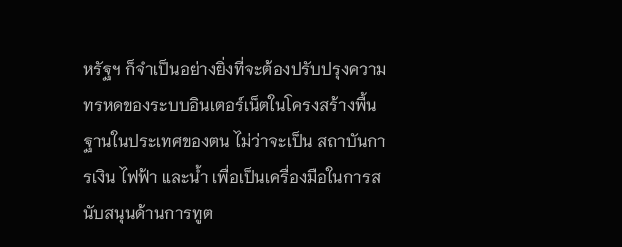หรัฐฯ ก็จำเป็นอย่างยิ่งที่จะต้องปรับปรุงความทรหดของระบบอินเตอร์เน็ตในโครงสร้างพื้นฐานในประเทศของตน ไม่ว่าจะเป็น สถาบันการเงิน ไฟฟ้า และน้ำ เพื่อเป็นเครื่องมือในการสนับสนุนด้านการทูต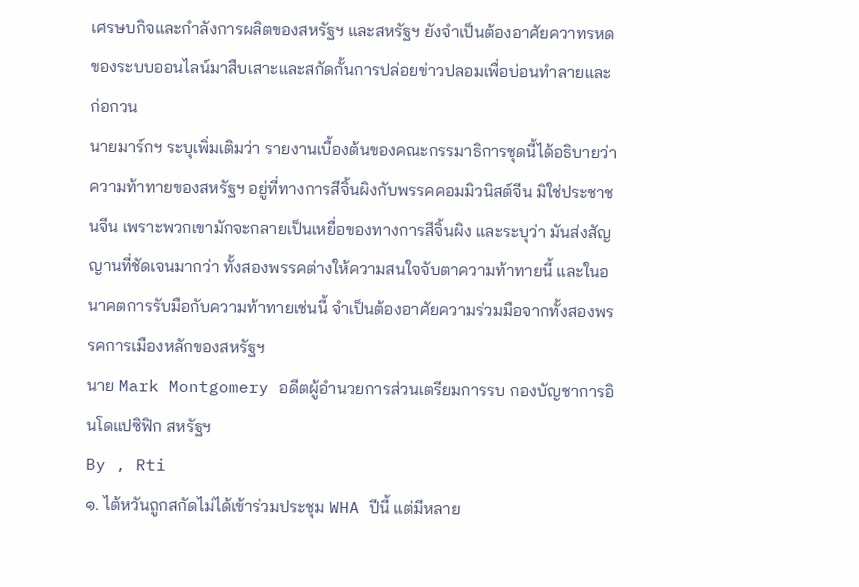เศรษบกิจและกำลังการผลิตของสหรัฐฯ และสหรัฐฯ ยังจำเป็นต้องอาศัยควาทรหดของระบบออนไลน์มาสืบเสาะและสกัดกั้นการปล่อยข่าวปลอมเพื่อบ่อนทำลายและก่อกวน
นายมาร์กฯ ระบุเพิ่มเติมว่า รายงานเบื้องต้นของคณะกรรมาธิการชุดนี้ได้อธิบายว่า ความท้าทายของสหรัฐฯ อยู่ที่ทางการสีจิ้นผิงกับพรรคคอมมิวนิสต์จีน มิใช่ประชาชนจีน เพราะพวกเขามักจะกลายเป็นเหยื่อของทางการสีจิ้นผิง และระบุว่า มันส่งสัญญานที่ชัดเจนมากว่า ทั้งสองพรรคต่างให้ความสนใจจับตาความท้าทายนี้ และในอนาคตการรับมือกับความท้าทายเช่นนี้ จำเป็นต้องอาศัยความร่วมมือจากทั้งสองพรรคการเมืองหลักของสหรัฐฯ
นาย Mark Montgomery อดีตผู้อำนวยการส่วนเตรียมการรบ กองบัญชาการอินโดแปซิฟิก สหรัฐฯ
By , Rti
๑. ไต้หวันถูกสกัดไม่ได้เข้าร่วมประชุม WHA ปีนี้ แต่มีหลาย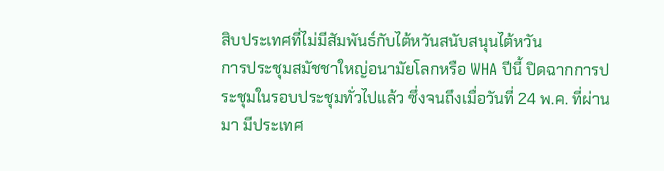สิบประเทศที่ไม่มีสัมพันธ์กับไต้หวันสนับสนุนไต้หวัน
การประชุมสมัชชาใหญ่อนามัยโลกหรือ WHA ปีนี้ ปิดฉากการประชุมในรอบประชุมทั่วไปแล้ว ซึ่งจนถึงเมื่อวันที่ 24 พ.ค. ที่ผ่านมา มีประเทศ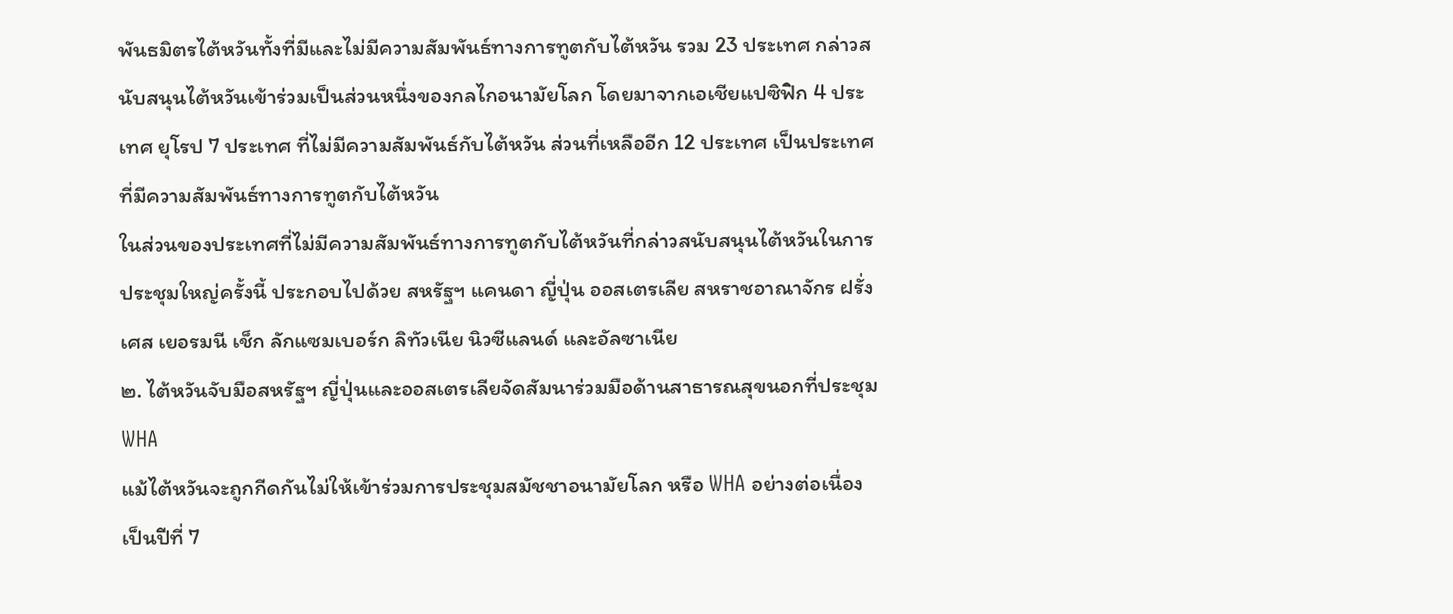พันธมิตรไต้หวันทั้งที่มีและไม่มีความสัมพันธ์ทางการทูตกับไต้หวัน รวม 23 ประเทศ กล่าวสนับสนุนไต้หวันเข้าร่วมเป็นส่วนหนึ่งของกลไกอนามัยโลก โดยมาจากเอเชียแปซิฟิก 4 ประเทศ ยุโรป 7 ประเทศ ที่ไม่มีความสัมพันธ์กับไต้หวัน ส่วนที่เหลืออีก 12 ประเทศ เป็นประเทศที่มีความสัมพันธ์ทางการทูตกับไต้หวัน
ในส่วนของประเทศที่ไม่มีความสัมพันธ์ทางการทูตกับไต้หวันที่กล่าวสนับสนุนไต้หวันในการประชุมใหญ่ครั้งนี้ ประกอบไปด้วย สหรัฐฯ แคนดา ญี่ปุ่น ออสเตรเลีย สหราชอาณาจักร ฝรั่งเศส เยอรมนี เช็ก ลักแซมเบอร์ก ลิทัวเนีย นิวซีแลนด์ และอัลซาเนีย
๒. ไต้หวันจับมือสหรัฐฯ ญี่ปุ่นและออสเตรเลียจัดสัมนาร่วมมือด้านสาธารณสุขนอกที่ประชุม WHA
แม้ไต้หวันจะถูกกีดกันไม่ให้เข้าร่วมการประชุมสมัชชาอนามัยโลก หรือ WHA อย่างต่อเนื่องเป็นปีที่ 7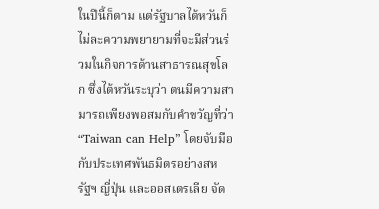ในปีนี้ก็ตาม แต่รัฐบาลไต้หวันก็ไม่ละความพยายามที่จะมีส่วนร่วมในกิจการด้านสาธารณสุขโลก ซึ่งไต้หวันระบุว่า ตนมีความสามารถเพียงพอสมกับคำขวัญที่ว่า “Taiwan can Help” โดยจับมือกับประเทศพันธมิตรอย่างสหรัฐฯ ญี่ปุ่น และออสเตรเลีย จัด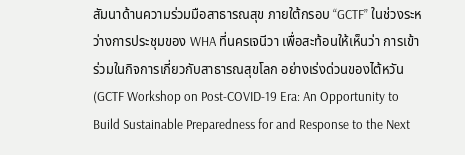สัมนาด้านความร่วมมือสาธารณสุข ภายใต้กรอบ “GCTF” ในช่วงระหว่างการประชุมของ WHA ที่นครเจนีวา เพื่อสะท้อนให้เห็นว่า การเข้าร่วมในกิจการเกี่ยวกับสาธารณสุขโลก อย่างเร่งด่วนของไต้หวัน (GCTF Workshop on Post-COVID-19 Era: An Opportunity to Build Sustainable Preparedness for and Response to the Next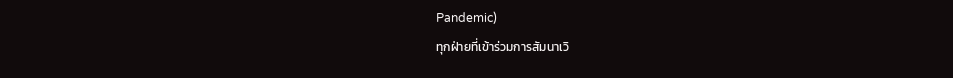Pandemic)
ทุกฝ่ายที่เข้าร่วมการสัมนาเวิ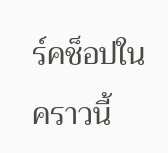ร์คช็อปในคราวนี้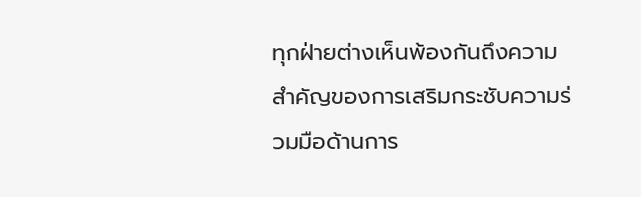ทุกฝ่ายต่างเห็นพ้องกันถึงความสำคัญของการเสริมกระชับความร่วมมือด้านการ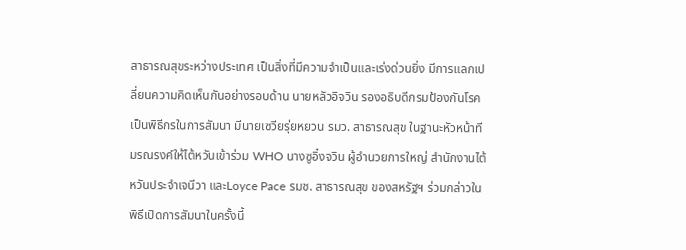สาธารณสุขระหว่างประเทศ เป็นสิ่งที่มีความจำเป็นและเร่งด่วนยิ่ง มีการแลกเปลี่ยนความคิดเห็นกันอย่างรอบด้าน นายหลัวอิจวิน รองอธิบดีกรมป้องกันโรคเป็นพิธีกรในการสัมนา มีนายเซวียรุ่ยหยวน รมว. สาธารณสุข ในฐานะหัวหน้าทีมรณรงค์ให้ไต้หวันเข้าร่วม WHO นางซูอิ๋งจวิน ผู้อำนวยการใหญ่ สำนักงานไต้หวันประจำเจนีวา และLoyce Pace รมช. สาธารณสุข ของสหรัฐฯ ร่วมกล่าวในพิธีเปิดการสัมนาในครั้งนี้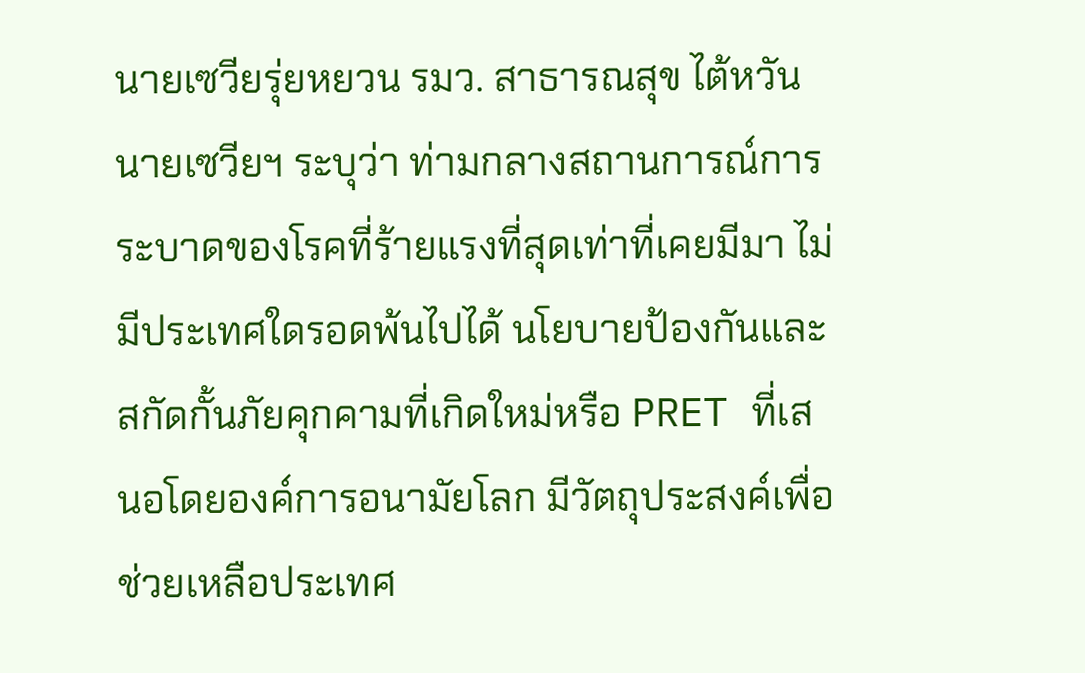นายเซวียรุ่ยหยวน รมว. สาธารณสุข ไต้หวัน
นายเซวียฯ ระบุว่า ท่ามกลางสถานการณ์การระบาดของโรคที่ร้ายแรงที่สุดเท่าที่เคยมีมา ไม่มีประเทศใดรอดพ้นไปได้ นโยบายป้องกันและสกัดกั้นภัยคุกคามที่เกิดใหม่หรือ PRET ที่เสนอโดยองค์การอนามัยโลก มีวัตถุประสงค์เพื่อช่วยเหลือประเทศ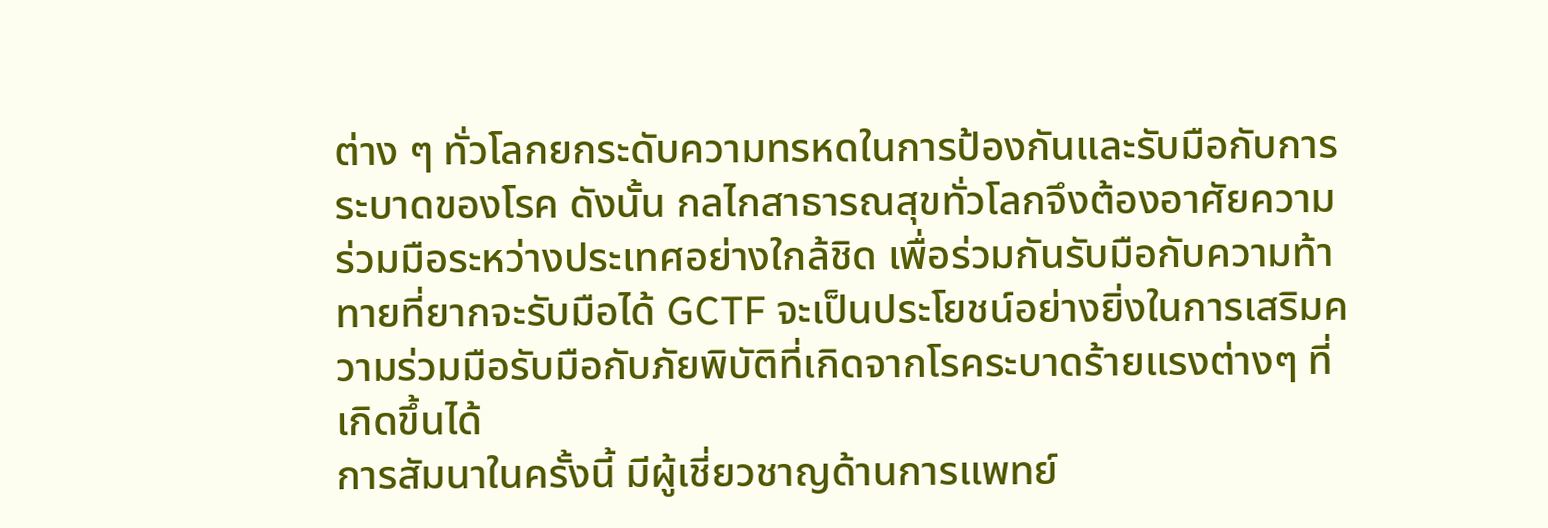ต่าง ๆ ทั่วโลกยกระดับความทรหดในการป้องกันและรับมือกับการระบาดของโรค ดังนั้น กลไกสาธารณสุขทั่วโลกจึงต้องอาศัยความร่วมมือระหว่างประเทศอย่างใกล้ชิด เพื่อร่วมกันรับมือกับความท้าทายที่ยากจะรับมือได้ GCTF จะเป็นประโยชน์อย่างยิ่งในการเสริมความร่วมมือรับมือกับภัยพิบัติที่เกิดจากโรคระบาดร้ายแรงต่างๆ ที่เกิดขึ้นได้
การสัมนาในครั้งนี้ มีผู้เชี่ยวชาญด้านการแพทย์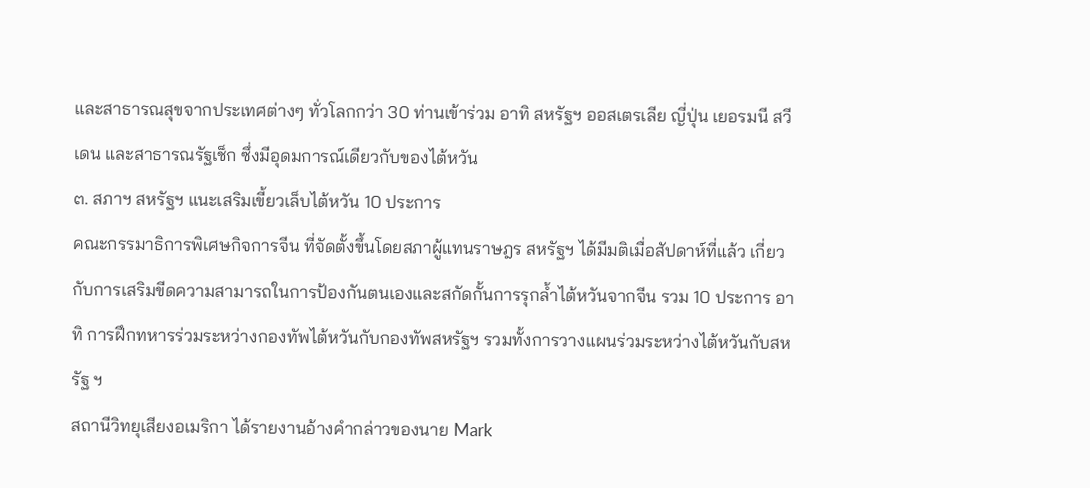และสาธารณสุขจากประเทศต่างๆ ทั่วโลกกว่า 30 ท่านเข้าร่วม อาทิ สหรัฐฯ ออสเตรเลีย ญี่ปุ่น เยอรมนี สวีเดน และสาธารณรัฐเช็ก ซึ่งมีอุดมการณ์เดียวกับของไต้หวัน
๓. สภาฯ สหรัฐฯ แนะเสริมเขี้ยวเล็บไต้หวัน 10 ประการ
คณะกรรมาธิการพิเศษกิจการจีน ที่จัดตั้งขึ้นโดยสภาผู้แทนราษฎร สหรัฐฯ ได้มีมติเมื่อสัปดาห์ที่แล้ว เกี่ยวกับการเสริมขีดความสามารถในการป้องกันตนเองและสกัดกั้นการรุกล้ำไต้หวันจากจีน รวม 10 ประการ อาทิ การฝึกทหารร่วมระหว่างกองทัพไต้หวันกับกองทัพสหรัฐฯ รวมทั้งการวางแผนร่วมระหว่างไต้หวันกับสหรัฐ ฯ
สถานีวิทยุเสียงอเมริกา ได้รายงานอ้างคำกล่าวของนาย Mark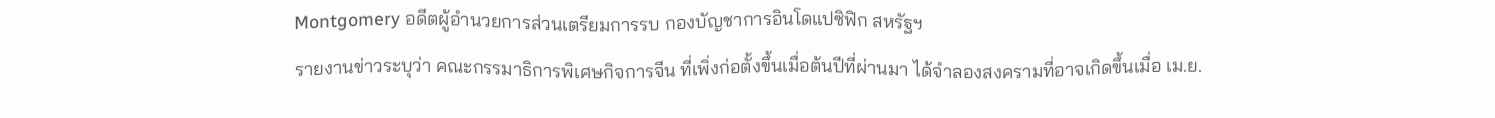Montgomery อดีตผู้อำนวยการส่วนเตรียมการรบ กองบัญชาการอินโดแปซิฟิก สหรัฐฯ
รายงานข่าวระบุว่า คณะกรรมาธิการพิเศษกิจการจีน ที่เพิ่งก่อตั้งขึ้นเมื่อต้นปีที่ผ่านมา ได้จำลองสงครามที่อาจเกิดขึ้นเมื่อ เม.ย.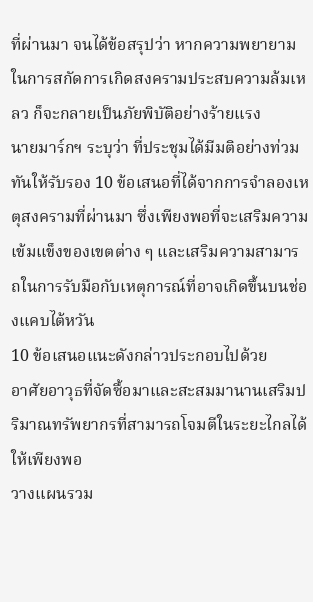ที่ผ่านมา จนได้ข้อสรุปว่า หากความพยายามในการสกัดการเกิดสงครามประสบความล้มเหลว ก็จะกลายเป็นภัยพิบัติอย่างร้ายแรง
นายมาร์กฯ ระบุว่า ที่ประชุมได้มีมติอย่างท่วมทันให้รับรอง 10 ข้อเสนอที่ได้จากการจำลองเหตุสงครามที่ผ่านมา ซึ่งเพียงพอที่จะเสริมความเข้มแข็งของเขตต่าง ๆ และเสริมความสามารถในการรับมือกับเหตุการณ์ที่อาจเกิดขึ้นบนช่องแคบไต้หวัน
10 ข้อเสนอแนะดังกล่าวประกอบไปด้วย
อาศัยอาวุธที่จัดซื้อมาและสะสมมานานเสริมปริมาณทรัพยากรที่สามารถโจมตีในระยะไกลได้ให้เพียงพอ
วางแผนรวม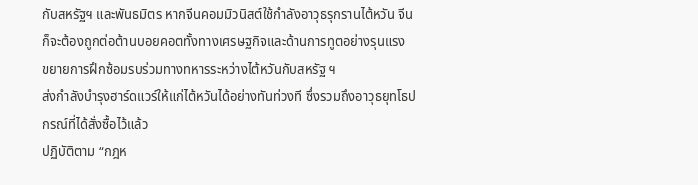กับสหรัฐฯ และพันธมิตร หากจีนคอมมิวนิสต์ใช้กำลังอาวุธรุกรานไต้หวัน จีนก็จะต้องถูกต่อต้านบอยคอตทั้งทางเศรษฐกิจและด้านการทูตอย่างรุนแรง
ขยายการฝึกซ้อมรบร่วมทางทหารระหว่างไต้หวันกับสหรัฐ ฯ
ส่งกำลังบำรุงฮาร์ดแวร์ให้แก่ไต้หวันได้อย่างทันท่วงที ซึ่งรวมถึงอาวุธยุทโธปกรณ์ที่ได้สั่งซื้อไว้แล้ว
ปฏิบัติตาม “กฎห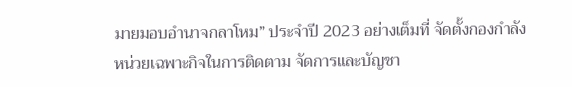มายมอบอำนาจกลาโหม” ประจำปี 2023 อย่างเต็มที่ จัดตั้งกองกำลังหน่วยเฉพาะกิจในการติดตาม จัดการและบัญชา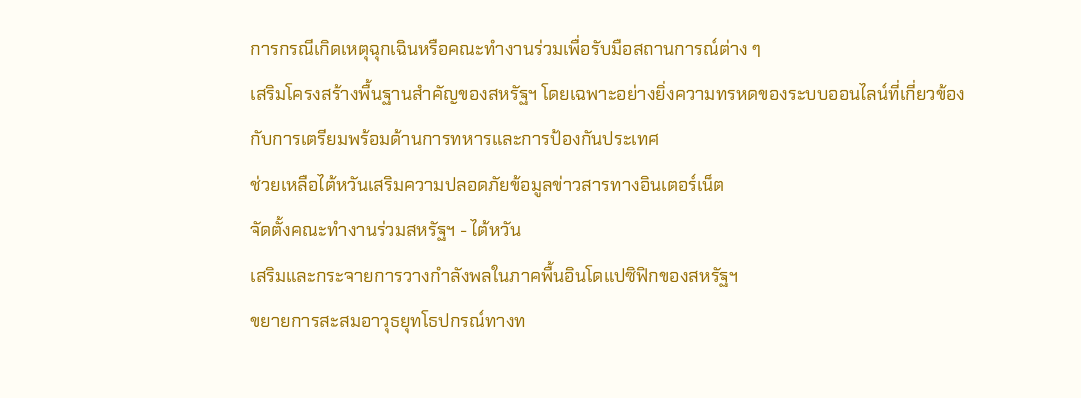การกรณีเกิดเหตุฉุกเฉินหรือคณะทำงานร่วมเพื่อรับมือสถานการณ์ต่าง ๆ
เสริมโครงสร้างพื้นฐานสำคัญของสหรัฐฯ โดยเฉพาะอย่างยิ่งความทรหดของระบบออนไลน์ที่เกี่ยวข้องกับการเตรียมพร้อมด้านการทหารและการป้องกันประเทศ
ช่วยเหลือไต้หวันเสริมความปลอดภัยข้อมูลข่าวสารทางอินเตอร์เน็ต
จัดตั้งคณะทำงานร่วมสหรัฐฯ - ไต้หวัน
เสริมและกระจายการวางกำลังพลในภาคพื้นอินโดแปซิฟิกของสหรัฐฯ
ขยายการสะสมอาวุธยุทโธปกรณ์ทางท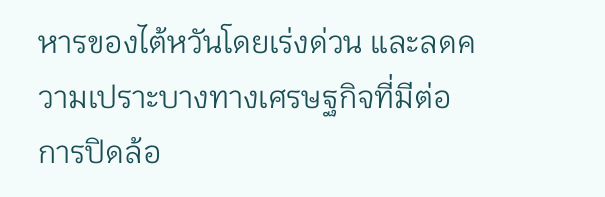หารของไต้หวันโดยเร่งด่วน และลดความเปราะบางทางเศรษฐกิจที่มีต่อการปิดล้อ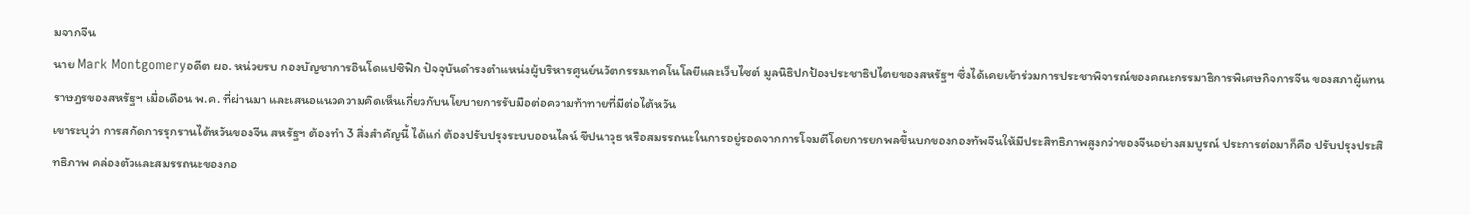มจากจีน
นาย Mark Montgomeryอดีต ผอ. หน่วยรบ กองบัญชาการอินโดแปซิฟิก ปัจจุบันดำรงตำแหน่งผู้บริหารศูนย์นวัตกรรมเทคโนโลยีและเว็บไซต์ มูลนิธิปกป้องประชาธิปไตยของสหรัฐฯ ซึ่งได้เคยเข้าร่วมการประชาพิจารณ์ของคณะกรรมาธิการพิเศษกิจการจีน ของสภาผู้แทนราษฎรของสหรัฐฯ เมื่อเดือน พ.ค. ที่ผ่านมา และเสนอแนวความคิดเห็นเกี่ยวกับนโยบายการรับมือต่อความท้าทายที่มีต่อไต้หวัน
เขาระบุว่า การสกัดการรุกรานไต้หวันของจีน สหรัฐฯ ต้องทำ 3 สิ่งสำคัญนี้ ได้แก่ ต้องปรับปรุงระบบออนไลน์ ขีปนาวุธ หรือสมรรถนะในการอยู่รอดจากการโจมตีโดยการยกพลขึ้นบกของกองทัพจีนให้มีประสิทธิภาพสูงกว่าของจีนอย่างสมบูรณ์ ประการต่อมาก็คือ ปรับปรุงประสิทธิภาพ คล่องตัวและสมรรถนะของกอ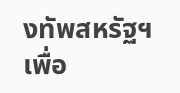งทัพสหรัฐฯ เพื่อ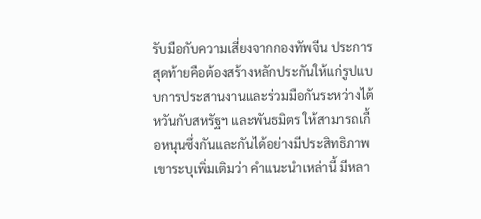รับมือกับความเสี่ยงจากกองทัพจีน ประการสุดท้ายคือต้องสร้างหลักประกันให้แก่รูปแบบการประสานงานและร่วมมือกันระหว่างไต้หวันกับสหรัฐฯ และพันธมิตร ให้สามารถเกื้อหนุนซึ่งกันและกันได้อย่างมีประสิทธิภาพ
เขาระบุเพิ่มเติมว่า คำแนะนำเหล่านี้ มีหลา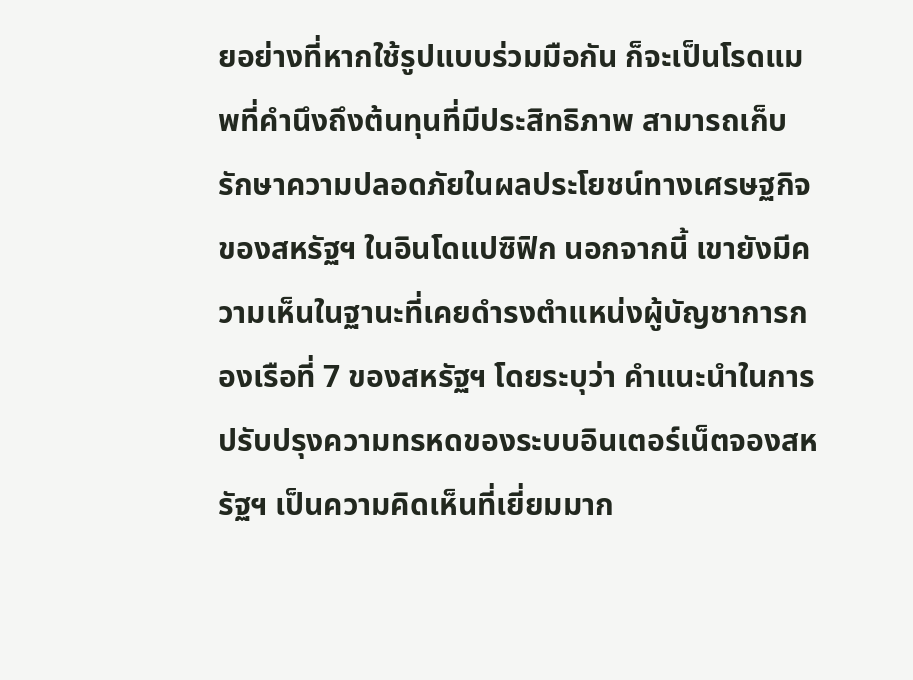ยอย่างที่หากใช้รูปแบบร่วมมือกัน ก็จะเป็นโรดแมพที่คำนึงถึงต้นทุนที่มีประสิทธิภาพ สามารถเก็บรักษาความปลอดภัยในผลประโยชน์ทางเศรษฐกิจของสหรัฐฯ ในอินโดแปซิฟิก นอกจากนี้ เขายังมีความเห็นในฐานะที่เคยดำรงตำแหน่งผู้บัญชาการกองเรือที่ 7 ของสหรัฐฯ โดยระบุว่า คำแนะนำในการปรับปรุงความทรหดของระบบอินเตอร์เน็ตจองสหรัฐฯ เป็นความคิดเห็นที่เยี่ยมมาก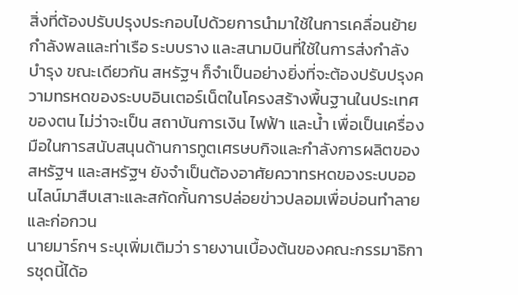สิ่งที่ต้องปรับปรุงประกอบไปด้วยการนำมาใช้ในการเคลื่อนย้ายกำลังพลและท่าเรือ ระบบราง และสนามบินที่ใช้ในการส่งกำลังบำรุง ขณะเดียวกัน สหรัฐฯ ก็จำเป็นอย่างยิ่งที่จะต้องปรับปรุงความทรหดของระบบอินเตอร์เน็ตในโครงสร้างพื้นฐานในประเทศของตน ไม่ว่าจะเป็น สถาบันการเงิน ไฟฟ้า และน้ำ เพื่อเป็นเครื่องมือในการสนับสนุนด้านการทูตเศรษบกิจและกำลังการผลิตของสหรัฐฯ และสหรัฐฯ ยังจำเป็นต้องอาศัยควาทรหดของระบบออนไลน์มาสืบเสาะและสกัดกั้นการปล่อยข่าวปลอมเพื่อบ่อนทำลายและก่อกวน
นายมาร์กฯ ระบุเพิ่มเติมว่า รายงานเบื้องต้นของคณะกรรมาธิการชุดนี้ได้อ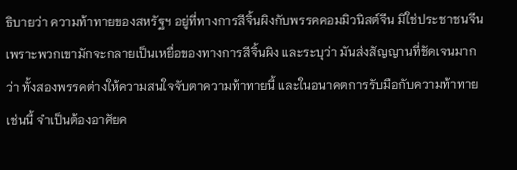ธิบายว่า ความท้าทายของสหรัฐฯ อยู่ที่ทางการสีจิ้นผิงกับพรรคคอมมิวนิสต์จีน มิใช่ประชาชนจีน เพราะพวกเขามักจะกลายเป็นเหยื่อของทางการสีจิ้นผิง และระบุว่า มันส่งสัญญานที่ชัดเจนมากว่า ทั้งสองพรรคต่างให้ความสนใจจับตาความท้าทายนี้ และในอนาคตการรับมือกับความท้าทายเช่นนี้ จำเป็นต้องอาศัยค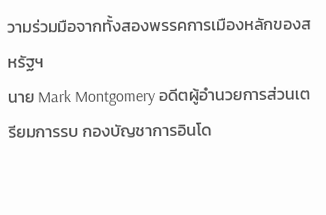วามร่วมมือจากทั้งสองพรรคการเมืองหลักของสหรัฐฯ
นาย Mark Montgomery อดีตผู้อำนวยการส่วนเตรียมการรบ กองบัญชาการอินโด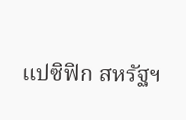แปซิฟิก สหรัฐฯ